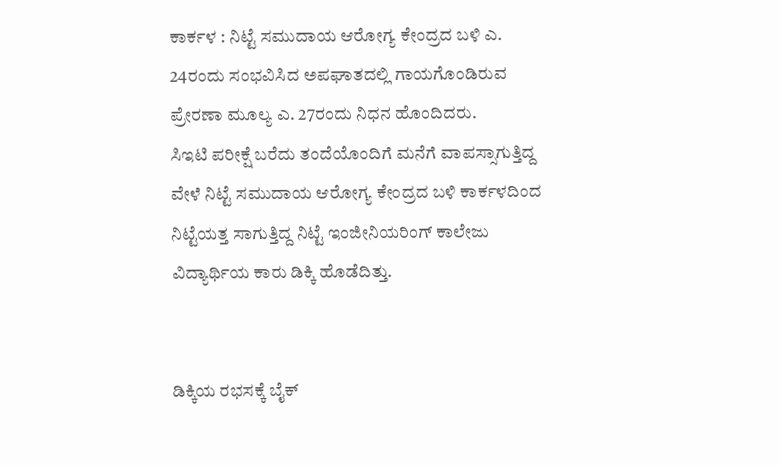ಕಾರ್ಕಳ : ನಿಟ್ಟೆ ಸಮುದಾಯ ಆರೋಗ್ಯ ಕೇಂದ್ರದ ಬಳಿ ಎ. 24ರಂದು ಸಂಭವಿಸಿದ ಅಪಘಾತದಲ್ಲಿ ಗಾಯಗೊಂಡಿರುವ ಪ್ರೇರಣಾ ಮೂಲ್ಯ ಎ. 27ರಂದು ನಿಧನ ಹೊಂದಿದರು.
ಸಿಇಟಿ ಪರೀಕ್ಷೆ ಬರೆದು ತಂದೆಯೊಂದಿಗೆ ಮನೆಗೆ ವಾಪಸ್ಸಾಗುತ್ತಿದ್ದ ವೇಳೆ ನಿಟ್ಟೆ ಸಮುದಾಯ ಆರೋಗ್ಯ ಕೇಂದ್ರದ ಬಳಿ ಕಾರ್ಕಳದಿಂದ ನಿಟ್ಟೆಯತ್ತ ಸಾಗುತ್ತಿದ್ದ ನಿಟ್ಟೆ ಇಂಜೀನಿಯರಿಂಗ್ ಕಾಲೇಜು ವಿದ್ಯಾರ್ಥಿಯ ಕಾರು ಡಿಕ್ಕಿ ಹೊಡೆದಿತ್ತು.


ಡಿಕ್ಕಿಯ ರಭಸಕ್ಕೆ ಬೈಕ್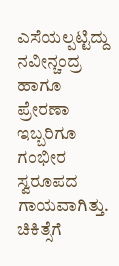ಎಸೆಯಲ್ಪಟ್ಟಿದ್ದು ನವೀನ್ಚಂದ್ರ ಹಾಗೂ ಪ್ರೇರಣಾ ಇಬ್ಬರಿಗೂ ಗಂಭೀರ ಸ್ವರೂಪದ ಗಾಯವಾಗಿತ್ತು. ಚಿಕಿತ್ಸೆಗೆ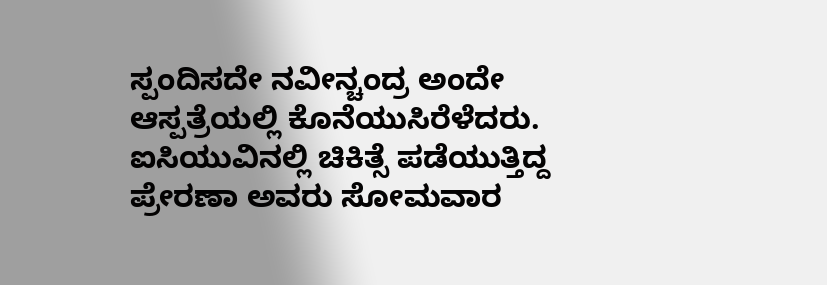ಸ್ಪಂದಿಸದೇ ನವೀನ್ಚಂದ್ರ ಅಂದೇ ಆಸ್ಪತ್ರೆಯಲ್ಲಿ ಕೊನೆಯುಸಿರೆಳೆದರು. ಐಸಿಯುವಿನಲ್ಲಿ ಚಿಕಿತ್ಸೆ ಪಡೆಯುತ್ತಿದ್ದ ಪ್ರೇರಣಾ ಅವರು ಸೋಮವಾರ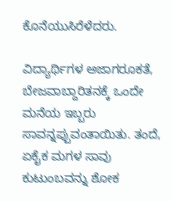ಕೊನೆಯುಸಿರೆಳೆದರು.

ವಿದ್ಯಾರ್ಥಿಗಳ ಅಜಾಗರೂಕತೆ, ಬೇಜವಾಬ್ದಾರಿತನಕ್ಕೆ ಒಂದೇ ಮನೆಯ ಇಬ್ಬರು ಸಾವನ್ನಪ್ಪುವಂತಾಯಿತು. ತಂದೆ, ಏಕೈಕ ಮಗಳ ಸಾವು ಕುಟುಂಬವನ್ನು ಶೋಕ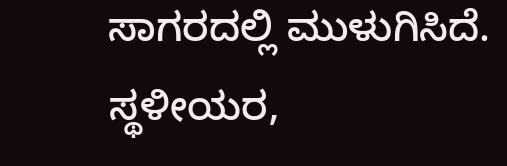ಸಾಗರದಲ್ಲಿ ಮುಳುಗಿಸಿದೆ. ಸ್ಥಳೀಯರ,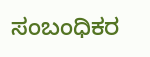ಸಂಬಂಧಿಕರ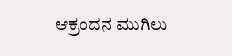ಆಕ್ರಂದನ ಮುಗಿಲು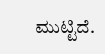ಮುಟ್ಟಿದೆ.